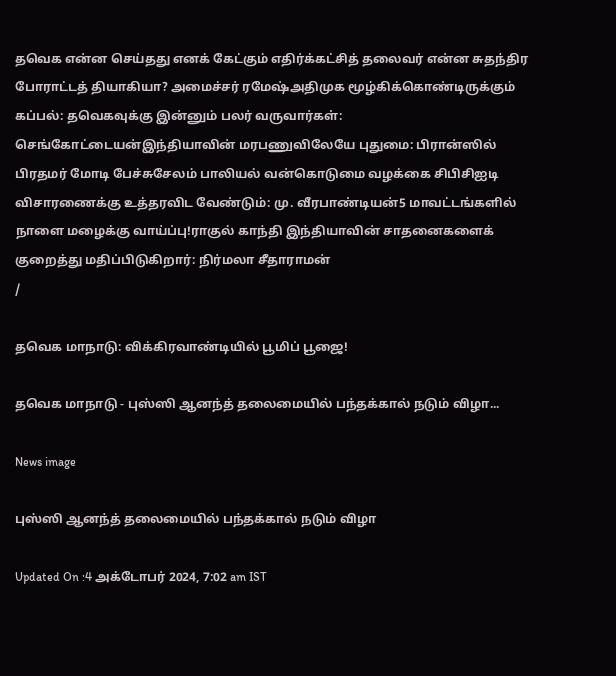தவெக என்ன செய்தது எனக் கேட்கும் எதிர்க்கட்சித் தலைவர் என்ன சுதந்திர போராட்டத் தியாகியா? அமைச்சர் ரமேஷ்அதிமுக மூழ்கிக்கொண்டிருக்கும் கப்பல்: தவெகவுக்கு இன்னும் பலர் வருவார்கள்: செங்கோட்டையன்இந்தியாவின் மரபணுவிலேயே புதுமை: பிரான்ஸில் பிரதமர் மோடி பேச்சுசேலம் பாலியல் வன்கொடுமை வழக்கை சிபிசிஐடி விசாரணைக்கு உத்தரவிட வேண்டும்: மு. வீரபாண்டியன்5 மாவட்டங்களில் நாளை மழைக்கு வாய்ப்பு!ராகுல் காந்தி இந்தியாவின் சாதனைகளைக் குறைத்து மதிப்பிடுகிறார்: நிர்மலா சீதாராமன்
/

தவெக மாநாடு: விக்கிரவாண்டியில் பூமிப் பூஜை!

தவெக மாநாடு - புஸ்ஸி ஆனந்த் தலைமையில் பந்தக்கால் நடும் விழா...

News image

புஸ்ஸி ஆனந்த் தலைமையில் பந்தக்கால் நடும் விழா

Updated On :4 அக்டோபர் 2024, 7:02 am IST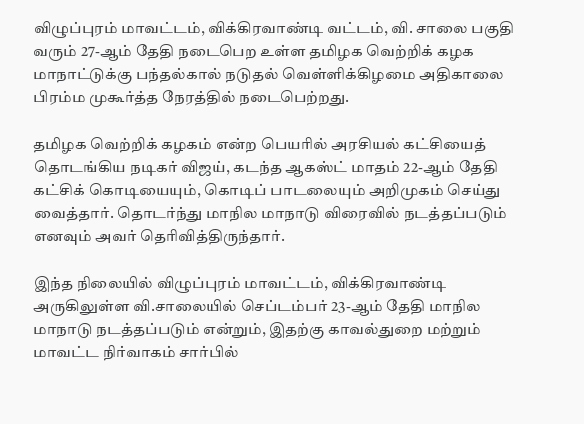விழுப்புரம் மாவட்டம், விக்கிரவாண்டி வட்டம், வி. சாலை பகுதி வரும் 27-ஆம் தேதி நடைபெற உள்ள தமிழக வெற்றிக் கழக மாநாட்டுக்கு பந்தல்கால் நடுதல் வெள்ளிக்கிழமை அதிகாலை பிரம்ம முகூர்த்த நேரத்தில் நடைபெற்றது.

தமிழக வெற்றிக் கழகம் என்ற பெயரில் அரசியல் கட்சியைத் தொடங்கிய நடிகர் விஜய், கடந்த ஆகஸ்ட் மாதம் 22-ஆம் தேதி கட்சிக் கொடியையும், கொடிப் பாடலையும் அறிமுகம் செய்து வைத்தார். தொடர்ந்து மாநில மாநாடு விரைவில் நடத்தப்படும் எனவும் அவர் தெரிவித்திருந்தார்.

இந்த நிலையில் விழுப்புரம் மாவட்டம், விக்கிரவாண்டி அருகிலுள்ள வி.சாலையில் செப்டம்பர் 23-ஆம் தேதி மாநில மாநாடு நடத்தப்படும் என்றும், இதற்கு காவல்துறை மற்றும் மாவட்ட நிர்வாகம் சார்பில்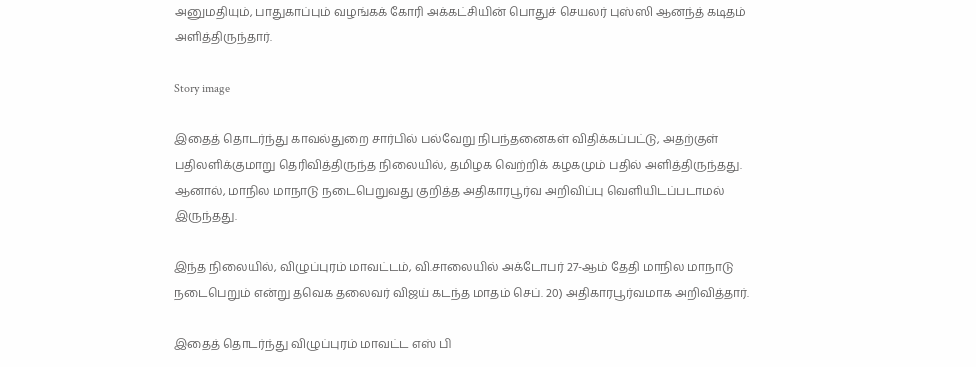அனுமதியும், பாதுகாப்பும் வழங்கக் கோரி அக்கட்சியின் பொதுச் செயலர் புஸ்ஸி ஆனந்த் கடிதம் அளித்திருந்தார்.

Story image

இதைத் தொடர்ந்து காவல்துறை சார்பில் பல்வேறு நிபந்தனைகள் விதிக்கப்பட்டு, அதற்குள் பதிலளிக்குமாறு தெரிவித்திருந்த நிலையில், தமிழக வெற்றிக் கழகமும் பதில் அளித்திருந்தது. ஆனால், மாநில மாநாடு நடைபெறுவது குறித்த அதிகாரபூர்வ அறிவிப்பு வெளியிடப்படாமல் இருந்தது.

இந்த நிலையில், விழுப்புரம் மாவட்டம், வி.சாலையில் அக்டோபர் 27-ஆம் தேதி மாநில மாநாடு நடைபெறும் என்று தவெக தலைவர் விஜய் கடந்த மாதம் செப். 20) அதிகாரபூர்வமாக அறிவித்தார்.

இதைத் தொடர்ந்து விழுப்புரம் மாவட்ட எஸ் பி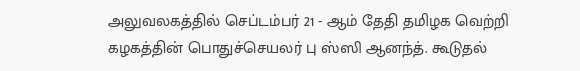அலுவலகத்தில் செப்டம்பர் 21 - ஆம் தேதி தமிழக வெற்றி கழகத்தின் பொதுச்செயலர் பு ஸ்ஸி ஆனந்த். கூடுதல்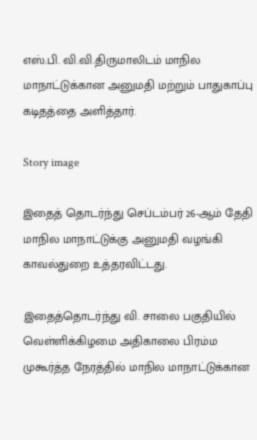எஸ்.பி. வி.வி.திருமாலிடம் மாநில மாநாட்டுக்கான அனுமதி மற்றும் பாதுகாப்பு கடிதத்தை அளித்தார்.

Story image

இதைத் தொடர்ந்து செப்டம்பர் 26-ஆம் தேதி மாநில மாநாட்டுக்கு அனுமதி வழங்கி காவல்துறை உத்தரவிட்டது.

இதைத்தொடர்ந்து வி. சாலை பகுதியில் வெள்ளிக்கிழமை அதிகாலை பிரம்ம முகூர்த்த நேரத்தில் மாநில மாநாட்டுக்கான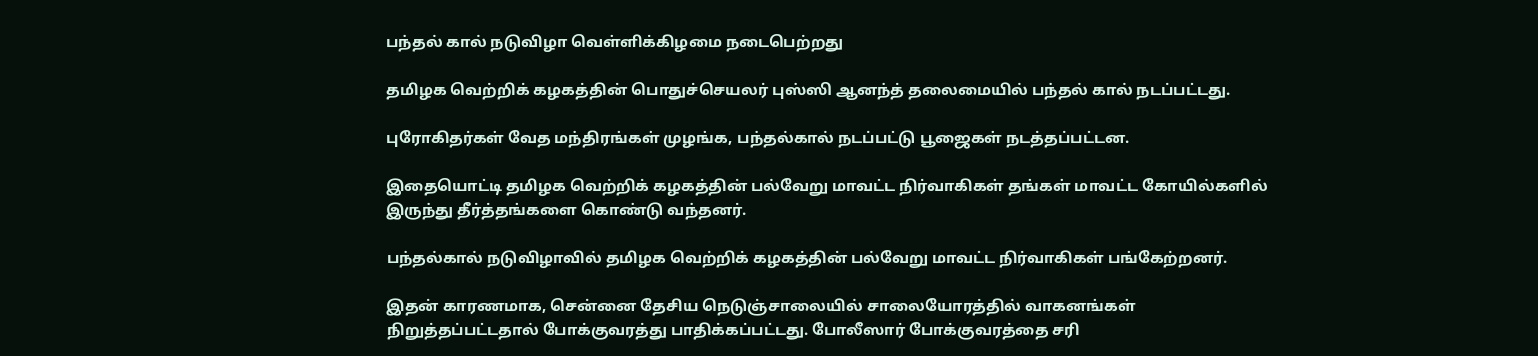பந்தல் கால் நடுவிழா வெள்ளிக்கிழமை நடைபெற்றது

தமிழக வெற்றிக் கழகத்தின் பொதுச்செயலர் புஸ்ஸி ஆனந்த் தலைமையில் பந்தல் கால் நடப்பட்டது.

புரோகிதர்கள் வேத மந்திரங்கள் முழங்க, பந்தல்கால் நடப்பட்டு பூஜைகள் நடத்தப்பட்டன.

இதையொட்டி தமிழக வெற்றிக் கழகத்தின் பல்வேறு மாவட்ட நிர்வாகிகள் தங்கள் மாவட்ட கோயில்களில் இருந்து தீர்த்தங்களை கொண்டு வந்தனர்.

பந்தல்கால் நடுவிழாவில் தமிழக வெற்றிக் கழகத்தின் பல்வேறு மாவட்ட நிர்வாகிகள் பங்கேற்றனர்.

இதன் காரணமாக, சென்னை தேசிய நெடுஞ்சாலையில் சாலையோரத்தில் வாகனங்கள் நிறுத்தப்பட்டதால் போக்குவரத்து பாதிக்கப்பட்டது. போலீஸார் போக்குவரத்தை சரி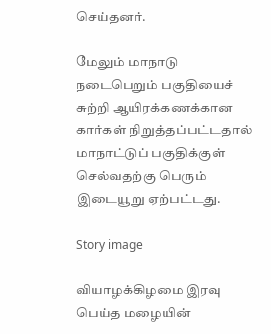செய்தனர்.

மேலும் மாநாடு நடைபெறும் பகுதியைச் சுற்றி ஆயிரக்கணக்கான கார்கள் நிறுத்தப்பட்டதால் மாநாட்டுப் பகுதிக்குள் செல்வதற்கு பெரும் இடையூறு ஏற்பட்டது.

Story image

வியாழக்கிழமை இரவு பெய்த மழையின்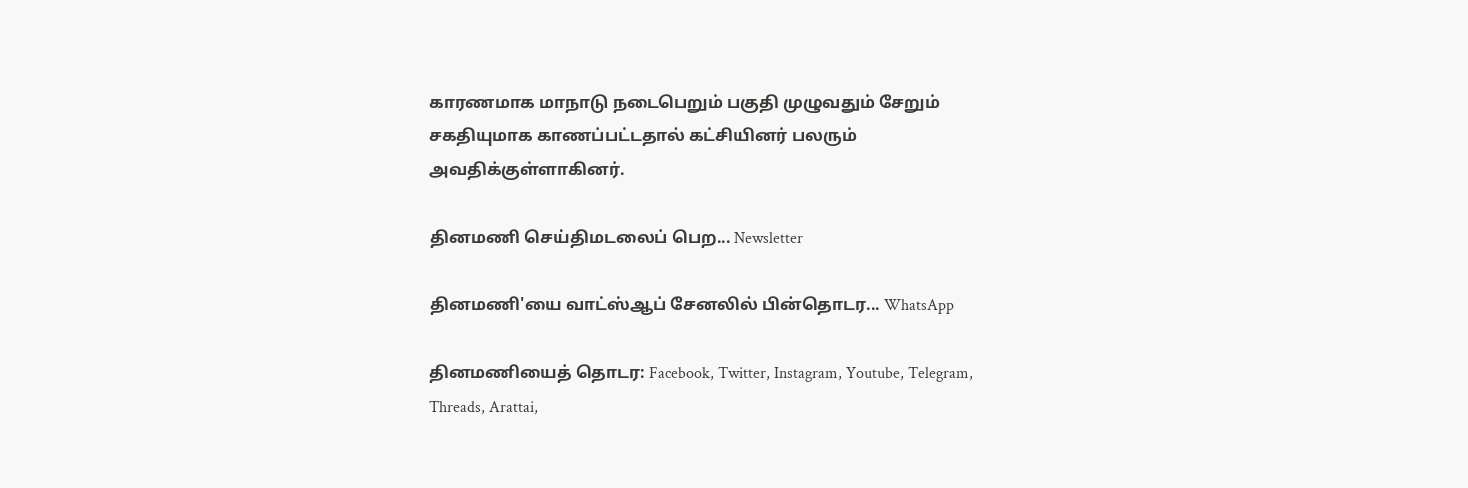காரணமாக மாநாடு நடைபெறும் பகுதி முழுவதும் சேறும் சகதியுமாக காணப்பட்டதால் கட்சியினர் பலரும் அவதிக்குள்ளாகினர்.

தினமணி செய்திமடலைப் பெற... Newsletter

தினமணி'யை வாட்ஸ்ஆப் சேனலில் பின்தொடர... WhatsApp

தினமணியைத் தொடர: Facebook, Twitter, Instagram, Youtube, Telegram, Threads, Arattai,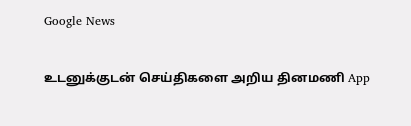Google News

உடனுக்குடன் செய்திகளை அறிய தினமணி App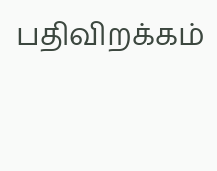பதிவிறக்கம்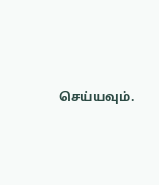செய்யவும்.